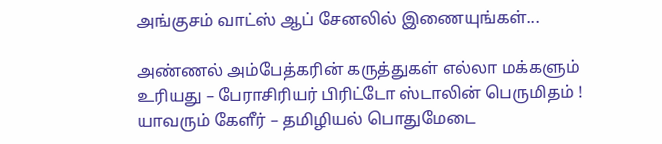அங்குசம் வாட்ஸ் ஆப் சேனலில் இணையுங்கள்...

அண்ணல் அம்பேத்கரின் கருத்துகள் எல்லா மக்களும் உரியது – பேராசிரியர் பிரிட்டோ ஸ்டாலின் பெருமிதம் ! யாவரும் கேளீர் – தமிழியல் பொதுமேடை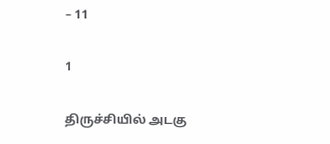– 11

1

திருச்சியில் அடகு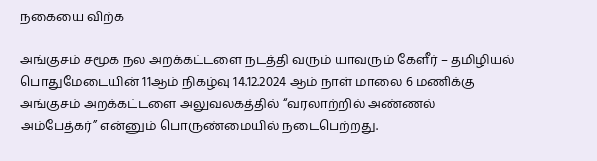நகையை விற்க

அங்குசம் சமூக நல அறக்கட்டளை நடத்தி வரும் யாவரும் கேளீர் – தமிழியல் பொதுமேடையின் 11ஆம் நிகழ்வு 14.12.2024 ஆம் நாள் மாலை 6 மணிக்கு அங்குசம் அறக்கட்டளை அலுவலகத்தில் “வரலாற்றில் அண்ணல் அம்பேத்கர்” என்னும் பொருண்மையில் நடைபெற்றது.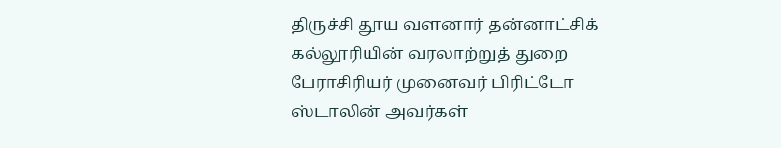திருச்சி தூய வளனார் தன்னாட்சிக் கல்லூரியின் வரலாற்றுத் துறை பேராசிரியர் முனைவர் பிரிட்டோ ஸ்டாலின் அவர்கள்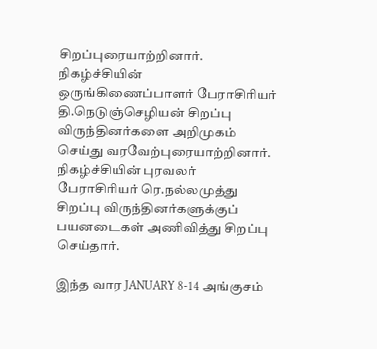சிறப்புரையாற்றினார். நிகழ்ச்சியின் ஒருங்கிணைப்பாளர் பேராசிரியர் தி.நெடுஞ்செழியன் சிறப்பு விருந்தினர்களை அறிமுகம் செய்து வரவேற்புரையாற்றினார். நிகழ்ச்சியின் புரவலர் பேராசிரியர் ரெ.நல்லமுத்து சிறப்பு விருந்தினர்களுக்குப் பயனடைகள் அணிவித்து சிறப்பு செய்தார்.

இந்த வார JANUARY 8-14 அங்குசம்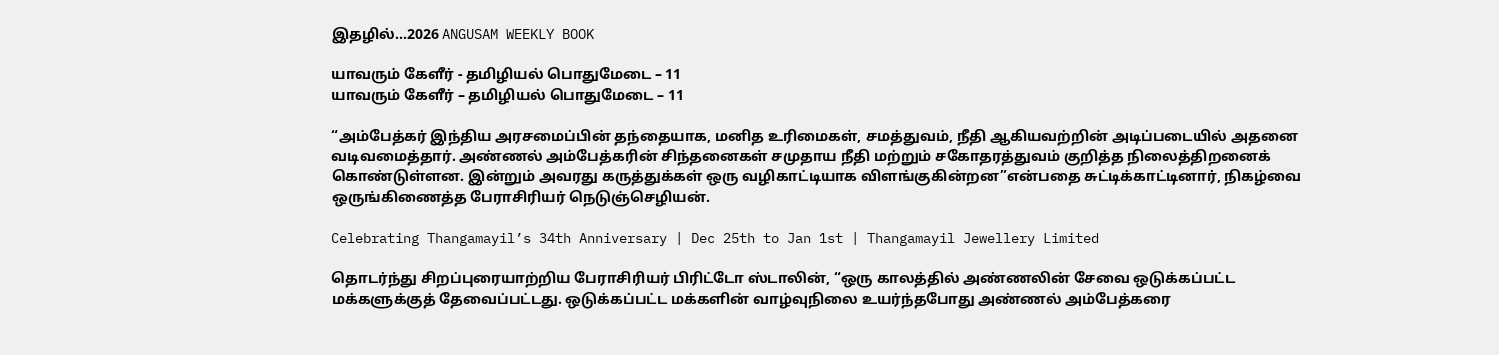இதழில்…2026 ANGUSAM WEEKLY BOOK

யாவரும் கேளீர் - தமிழியல் பொதுமேடை – 11
யாவரும் கேளீர் – தமிழியல் பொதுமேடை – 11

“அம்பேத்கர் இந்திய அரசமைப்பின் தந்தையாக, மனித உரிமைகள், சமத்துவம், நீதி ஆகியவற்றின் அடிப்படையில் அதனை வடிவமைத்தார். அண்ணல் அம்பேத்கரின் சிந்தனைகள் சமுதாய நீதி மற்றும் சகோதரத்துவம் குறித்த நிலைத்திறனைக் கொண்டுள்ளன. இன்றும் அவரது கருத்துக்கள் ஒரு வழிகாட்டியாக விளங்குகின்றன”என்பதை சுட்டிக்காட்டினார், நிகழ்வை ஒருங்கிணைத்த பேராசிரியர் நெடுஞ்செழியன்.

Celebrating Thangamayil’s 34th Anniversary | Dec 25th to Jan 1st | Thangamayil Jewellery Limited

தொடர்ந்து சிறப்புரையாற்றிய பேராசிரியர் பிரிட்டோ ஸ்டாலின், “ஒரு காலத்தில் அண்ணலின் சேவை ஒடுக்கப்பட்ட மக்களுக்குத் தேவைப்பட்டது. ஒடுக்கப்பட்ட மக்களின் வாழ்வுநிலை உயர்ந்தபோது அண்ணல் அம்பேத்கரை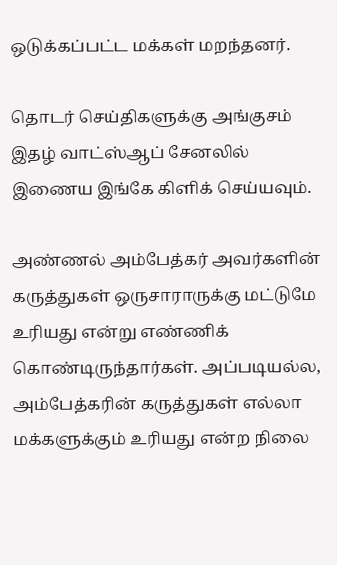ஒடுக்கப்பட்ட மக்கள் மறந்தனர்.

தொடர் செய்திகளுக்கு அங்குசம் இதழ் வாட்ஸ்ஆப் சேனலில் இணைய இங்கே கிளிக் செய்யவும்.

அண்ணல் அம்பேத்கர் அவர்களின் கருத்துகள் ஒருசாராருக்கு மட்டுமே உரியது என்று எண்ணிக் கொண்டிருந்தார்கள். அப்படியல்ல, அம்பேத்கரின் கருத்துகள் எல்லா மக்களுக்கும் உரியது என்ற நிலை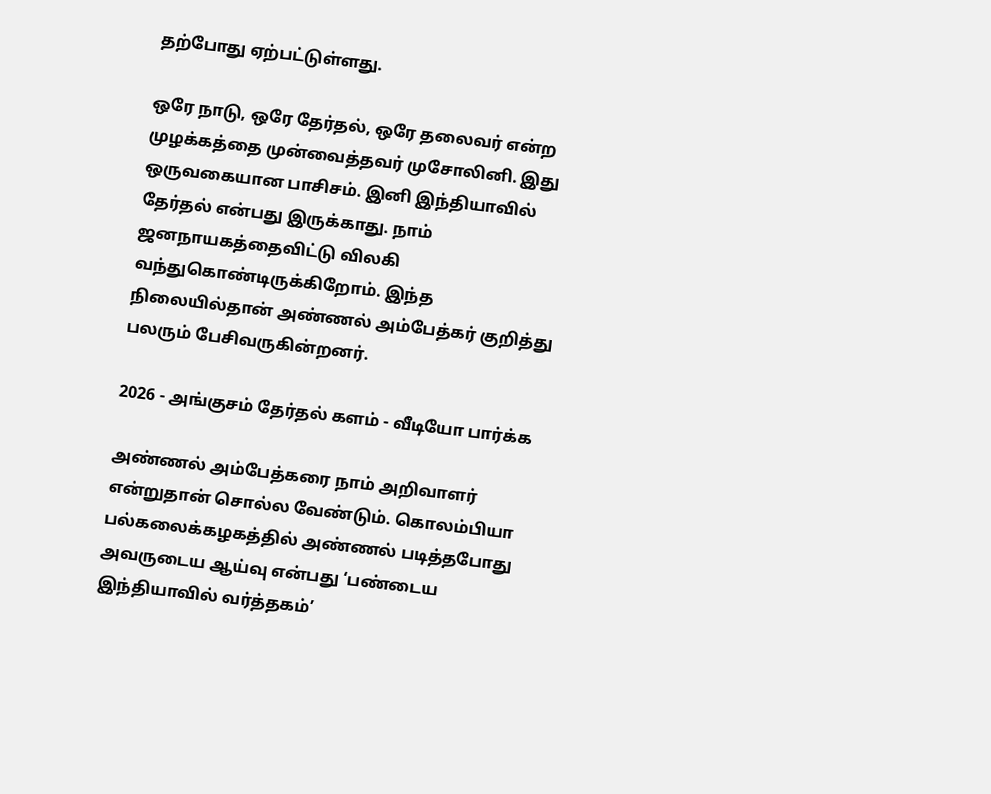தற்போது ஏற்பட்டுள்ளது.

ஒரே நாடு, ஒரே தேர்தல், ஒரே தலைவர் என்ற முழக்கத்தை முன்வைத்தவர் முசோலினி. இது ஒருவகையான பாசிசம். இனி இந்தியாவில் தேர்தல் என்பது இருக்காது. நாம் ஜனநாயகத்தைவிட்டு விலகி வந்துகொண்டிருக்கிறோம். இந்த நிலையில்தான் அண்ணல் அம்பேத்கர் குறித்து பலரும் பேசிவருகின்றனர்.

2026 - அங்குசம் தேர்தல் களம் - வீடியோ பார்க்க

அண்ணல் அம்பேத்கரை நாம் அறிவாளர் என்றுதான் சொல்ல வேண்டும். கொலம்பியா பல்கலைக்கழகத்தில் அண்ணல் படித்தபோது அவருடைய ஆய்வு என்பது ‘பண்டைய இந்தியாவில் வர்த்தகம்’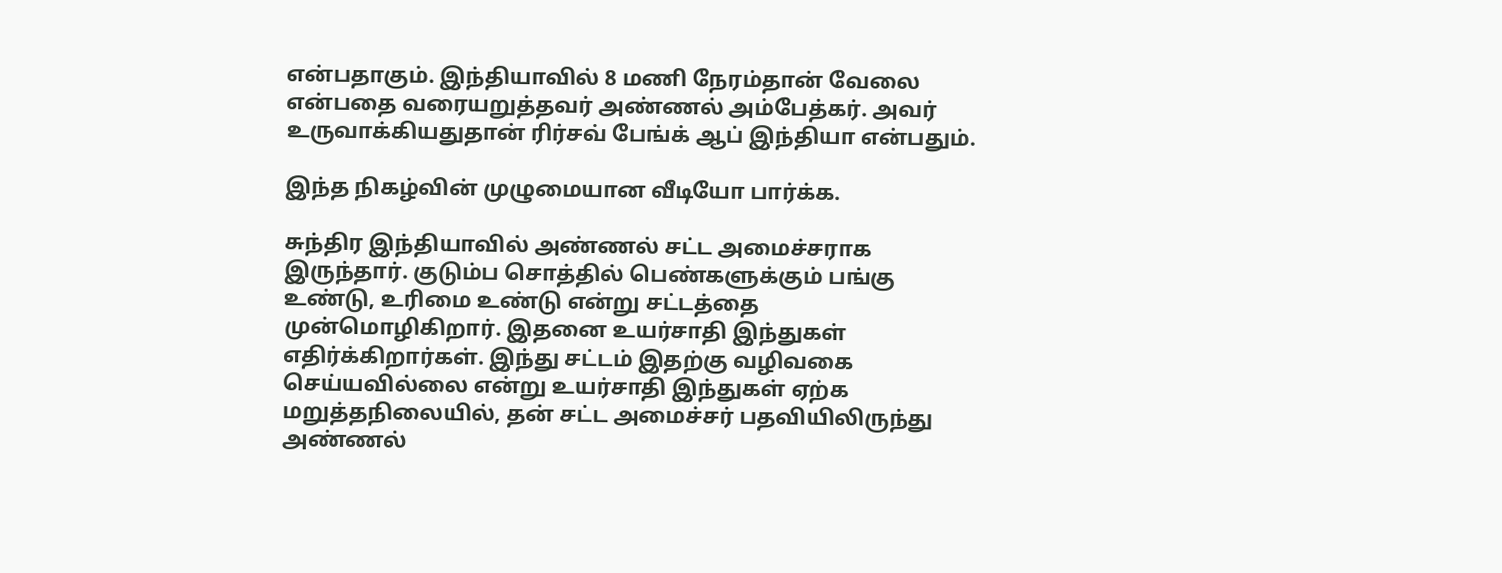என்பதாகும். இந்தியாவில் 8 மணி நேரம்தான் வேலை என்பதை வரையறுத்தவர் அண்ணல் அம்பேத்கர். அவர் உருவாக்கியதுதான் ரிர்சவ் பேங்க் ஆப் இந்தியா என்பதும்.

இந்த நிகழ்வின் முழுமையான வீடியோ பார்க்க.

சுந்திர இந்தியாவில் அண்ணல் சட்ட அமைச்சராக இருந்தார். குடும்ப சொத்தில் பெண்களுக்கும் பங்கு உண்டு, உரிமை உண்டு என்று சட்டத்தை முன்மொழிகிறார். இதனை உயர்சாதி இந்துகள் எதிர்க்கிறார்கள். இந்து சட்டம் இதற்கு வழிவகை செய்யவில்லை என்று உயர்சாதி இந்துகள் ஏற்க மறுத்தநிலையில், தன் சட்ட அமைச்சர் பதவியிலிருந்து அண்ணல்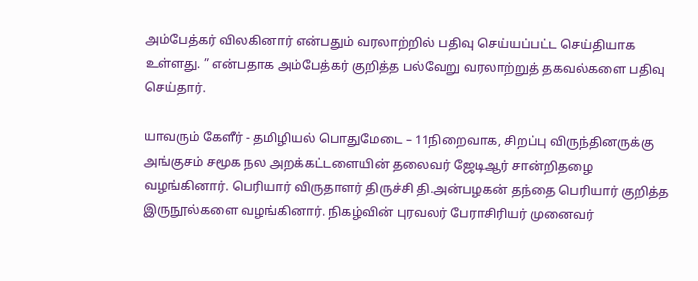அம்பேத்கர் விலகினார் என்பதும் வரலாற்றில் பதிவு செய்யப்பட்ட செய்தியாக உள்ளது. ” என்பதாக அம்பேத்கர் குறித்த பல்வேறு வரலாற்றுத் தகவல்களை பதிவு செய்தார்.

யாவரும் கேளீர் - தமிழியல் பொதுமேடை – 11நிறைவாக, சிறப்பு விருந்தினருக்கு அங்குசம் சமூக நல அறக்கட்டளையின் தலைவர் ஜேடிஆர் சான்றிதழை வழங்கினார். பெரியார் விருதாளர் திருச்சி தி.அன்பழகன் தந்தை பெரியார் குறித்த இருநூல்களை வழங்கினார். நிகழ்வின் புரவலர் பேராசிரியர் முனைவர்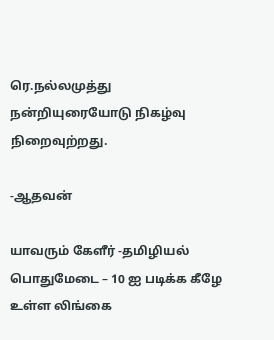ரெ.நல்லமுத்து நன்றியுரையோடு நிகழ்வு நிறைவுற்றது.

-ஆதவன்

யாவரும் கேளீர் -தமிழியல் பொதுமேடை – 10 ஐ படிக்க கீழே உள்ள லிங்கை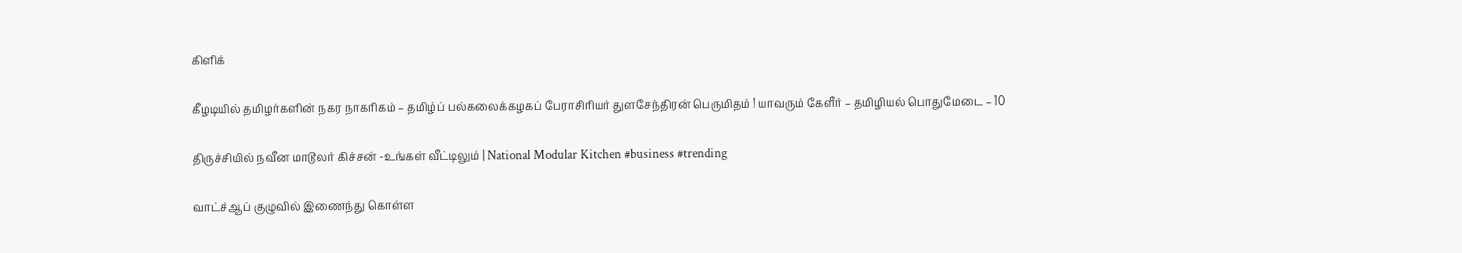கிளிக்

கீழடியில் தமிழர்களின் நகர நாகரிகம் – தமிழ்ப் பல்கலைக்கழகப் பேராசிரியர் துளசேந்திரன் பெருமிதம் ! யாவரும் கேளீர் – தமிழியல் பொதுமேடை – 10

திருச்சியில் நவீன மாடூலர் கிச்சன் -உங்கள் வீட்டிலும் | National Modular Kitchen #business #trending

வாட்ச்ஆப் குழுவில் இணைந்து கொள்ள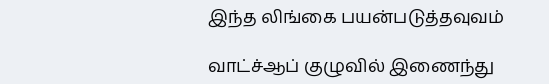இந்த லிங்கை பயன்படுத்தவுவம்

வாட்ச்ஆப் குழுவில் இணைந்து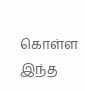கொள்ள இந்த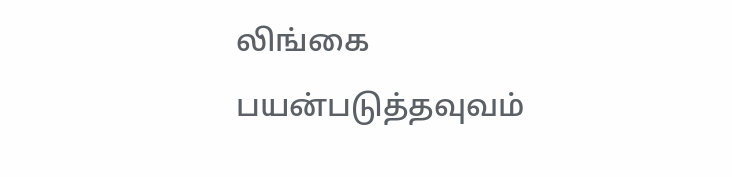லிங்கை பயன்படுத்தவுவம்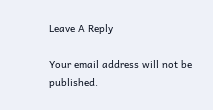Leave A Reply

Your email address will not be published.